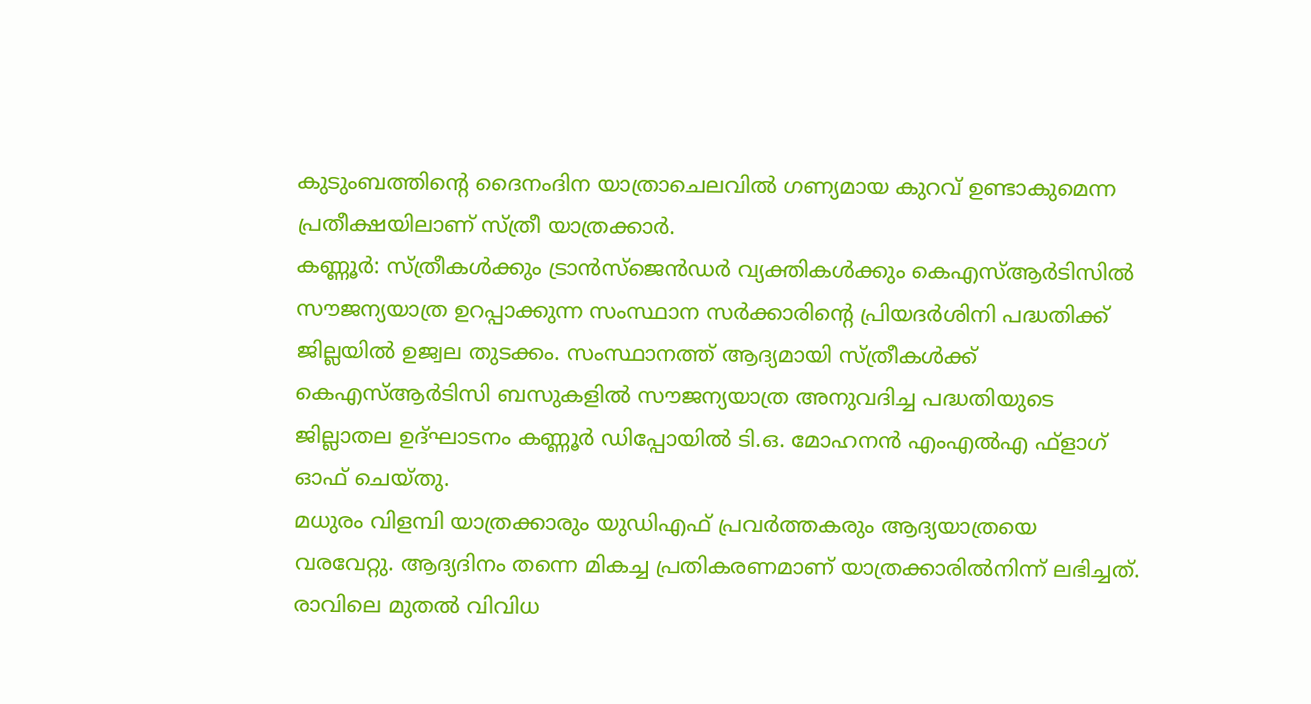കുടുംബത്തിന്റെ ദൈനംദിന യാത്രാചെലവിൽ ഗണ്യമായ കുറവ് ഉണ്ടാകുമെന്ന പ്രതീക്ഷയിലാണ് സ്ത്രീ യാത്രക്കാർ.
കണ്ണൂർ: സ്ത്രീകൾക്കും ട്രാൻസ്ജെൻഡർ വ്യക്തികൾക്കും കെഎസ്ആർടിസിൽ സൗജന്യയാത്ര ഉറപ്പാക്കുന്ന സംസ്ഥാന സർക്കാരിന്റെ പ്രിയദർശിനി പദ്ധതിക്ക് ജില്ലയിൽ ഉജ്വല തുടക്കം. സംസ്ഥാനത്ത് ആദ്യമായി സ്ത്രീകൾക്ക് കെഎസ്ആർടിസി ബസുകളിൽ സൗജന്യയാത്ര അനുവദിച്ച പദ്ധതിയുടെ ജില്ലാതല ഉദ്ഘാടനം കണ്ണൂർ ഡിപ്പോയിൽ ടി.ഒ. മോഹനൻ എംഎൽഎ ഫ്ളാഗ് ഓഫ് ചെയ്തു.
മധുരം വിളമ്പി യാത്രക്കാരും യുഡിഎഫ് പ്രവർത്തകരും ആദ്യയാത്രയെ വരവേറ്റു. ആദ്യദിനം തന്നെ മികച്ച പ്രതികരണമാണ് യാത്രക്കാരിൽനിന്ന് ലഭിച്ചത്. രാവിലെ മുതൽ വിവിധ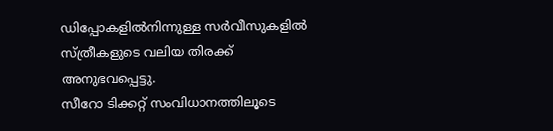ഡിപ്പോകളിൽനിന്നുള്ള സർവീസുകളിൽ സ്ത്രീകളുടെ വലിയ തിരക്ക് അനുഭവപ്പെട്ടു.
സീറോ ടിക്കറ്റ് സംവിധാനത്തിലൂടെ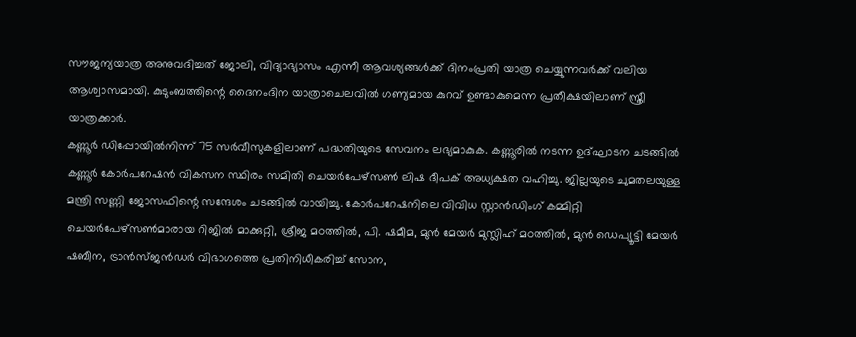സൗജന്യയാത്ര അനുവദിച്ചത് ജോലി, വിദ്യാഭ്യാസം എന്നീ ആവശ്യങ്ങൾക്ക് ദിനംപ്രതി യാത്ര ചെയ്യുന്നവർക്ക് വലിയ ആശ്വാസമായി. കുടുംബത്തിന്റെ ദൈനംദിന യാത്രാചെലവിൽ ഗണ്യമായ കുറവ് ഉണ്ടാകുമെന്ന പ്രതീക്ഷയിലാണ് സ്ത്രീ യാത്രക്കാർ.
കണ്ണൂർ ഡിപ്പോയിൽനിന്ന് 75 സർവീസുകളിലാണ് പദ്ധതിയുടെ സേവനം ലഭ്യമാകുക. കണ്ണൂരിൽ നടന്ന ഉദ്ഘാടന ചടങ്ങിൽ കണ്ണൂർ കോർപറേഷൻ വികസന സ്ഥിരം സമിതി ചെയർപേഴ്സൺ ലിഷ ദീപക് അധ്യക്ഷത വഹിച്ചു. ജില്ലയുടെ ചുമതലയുള്ള മന്ത്രി സണ്ണി ജോസഫിന്റെ സന്ദേശം ചടങ്ങിൽ വായിച്ചു. കോർപറേഷനിലെ വിവിധ സ്റ്റാൻഡിംഗ് കമ്മിറ്റി ചെയർപേഴ്സൺമാരായ റിജിൽ മാക്കുറ്റി, ശ്രീജ മഠത്തിൽ, പി. ഷമീമ, മുൻ മേയർ മുസ്ലിഹ് മഠത്തിൽ, മുൻ ഡെപ്യൂട്ടി മേയർ ഷബീന, ട്രാൻസ്ജൻഡർ വിഭാഗത്തെ പ്രതിനിധീകരിച്ച് സോന,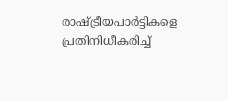രാഷ്ട്രീയപാർട്ടികളെ പ്രതിനിധീകരിച്ച്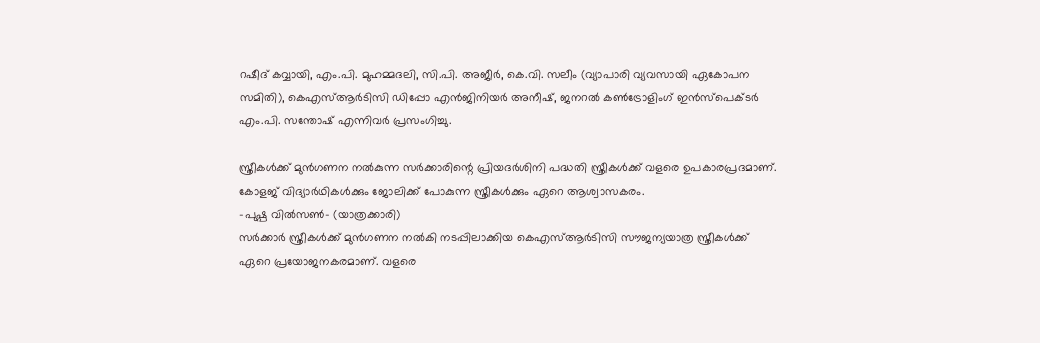റഷീദ് കവ്വായി, എം.പി. മുഹമ്മദലി, സി.പി. അജീർ, കെ.വി. സലീം (വ്യാപാരി വ്യവസായി ഏകോപന സമിതി), കെഎസ്ആർടിസി ഡിപ്പോ എൻജിനിയർ അനീഷ്, ജനറൽ കൺട്രോളിംഗ് ഇൻസ്പെക്ടർ എം.പി. സന്തോഷ് എന്നിവർ പ്രസംഗിച്ചു.

സ്ത്രീകൾക്ക് മുൻഗണന നൽകുന്ന സർക്കാരിന്റെ പ്രിയദർശിനി പദ്ധതി സ്ത്രീകൾക്ക് വളരെ ഉപകാരപ്രദമാണ്. കോളജ് വിദ്യാർഥികൾക്കും ജോലിക്ക് പോകുന്ന സ്ത്രീകൾക്കും ഏറെ ആശ്വാസകരം.
-പുഷ്പ വിൽസൺ- (യാത്രക്കാരി)
സർക്കാർ സ്ത്രീകൾക്ക് മുൻഗണന നൽകി നടപ്പിലാക്കിയ കെഎസ്ആർടിസി സൗജന്യയാത്ര സ്ത്രീകൾക്ക് ഏറെ പ്രയോജനകരമാണ്. വളരെ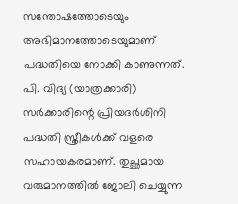സന്തോഷത്തോടെയും അഭിമാനത്തോടെയുമാണ് പദ്ധതിയെ നോക്കി കാണുന്നത്.
പി. വിദ്യ (യാത്രക്കാരി)
സർക്കാരിന്റെ പ്രിയദർശിനി പദ്ധതി സ്ത്രീകൾക്ക് വളരെ സഹായകരമാണ്. തുച്ഛമായ വരുമാനത്തിൽ ജോലി ചെയ്യുന്ന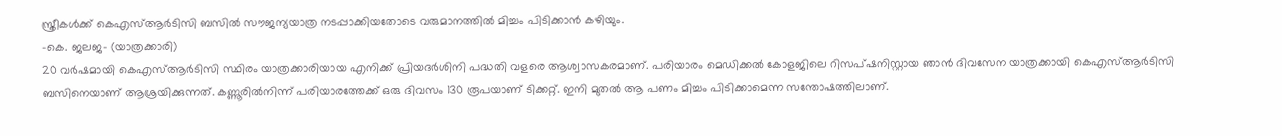സ്ത്രീകൾക്ക് കെഎസ്ആർടിസി ബസിൽ സൗജന്യയാത്ര നടപ്പാക്കിയതോടെ വരുമാനത്തിൽ മിച്ചം പിടിക്കാൻ കഴിയും.
-കെ. ജലജ- (യാത്രക്കാരി)
20 വർഷമായി കെഎസ്ആർടിസി സ്ഥിരം യാത്രക്കാരിയായ എനിക്ക് പ്രിയദർശിനി പദ്ധതി വളരെ ആശ്വാസകരമാണ്. പരിയാരം മെഡിക്കൽ കോളജിലെ റിസപ്ഷനിസ്റ്റായ ഞാൻ ദിവസേന യാത്രക്കായി കെഎസ്ആർടിസി ബസിനെയാണ് ആശ്രയിക്കുന്നത്. കണ്ണൂരിൽനിന്ന് പരിയാരത്തേക്ക് ഒരു ദിവസം 130 രൂപയാണ് ടിക്കറ്റ്. ഇനി മുതൽ ആ പണം മിച്ചം പിടിക്കാമെന്ന സന്തോഷത്തിലാണ്.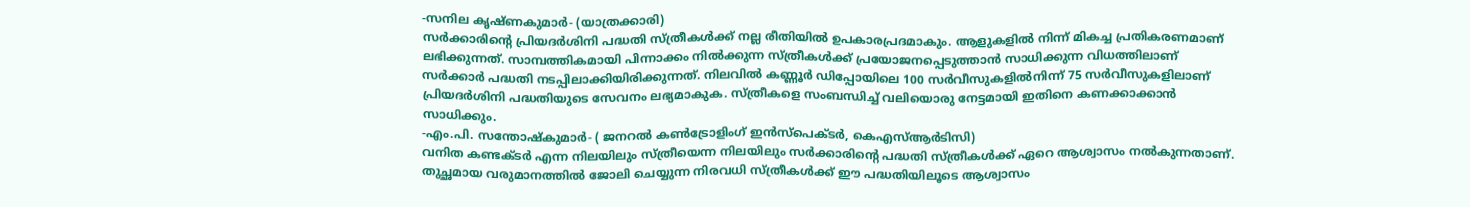-സനില കൃഷ്ണകുമാർ- (യാത്രക്കാരി)
സർക്കാരിന്റെ പ്രിയദർശിനി പദ്ധതി സ്ത്രീകൾക്ക് നല്ല രീതിയിൽ ഉപകാരപ്രദമാകും. ആളുകളിൽ നിന്ന് മികച്ച പ്രതികരണമാണ് ലഭിക്കുന്നത്. സാമ്പത്തികമായി പിന്നാക്കം നിൽക്കുന്ന സ്ത്രീകൾക്ക് പ്രയോജനപ്പെടുത്താൻ സാധിക്കുന്ന വിധത്തിലാണ് സർക്കാർ പദ്ധതി നടപ്പിലാക്കിയിരിക്കുന്നത്. നിലവിൽ കണ്ണൂർ ഡിപ്പോയിലെ 100 സർവീസുകളിൽനിന്ന് 75 സർവീസുകളിലാണ് പ്രിയദർശിനി പദ്ധതിയുടെ സേവനം ലഭ്യമാകുക. സ്ത്രീകളെ സംബന്ധിച്ച് വലിയൊരു നേട്ടമായി ഇതിനെ കണക്കാക്കാൻ സാധിക്കും.
-എം.പി. സന്തോഷ്കുമാർ- ( ജനറൽ കൺട്രോളിംഗ് ഇൻസ്പെക്ടർ, കെഎസ്ആർടിസി)
വനിത കണ്ടക്ടർ എന്ന നിലയിലും സ്ത്രീയെന്ന നിലയിലും സർക്കാരിന്റെ പദ്ധതി സ്ത്രീകൾക്ക് ഏറെ ആശ്വാസം നൽകുന്നതാണ്. തുച്ഛമായ വരുമാനത്തിൽ ജോലി ചെയ്യുന്ന നിരവധി സ്ത്രീകൾക്ക് ഈ പദ്ധതിയിലൂടെ ആശ്വാസം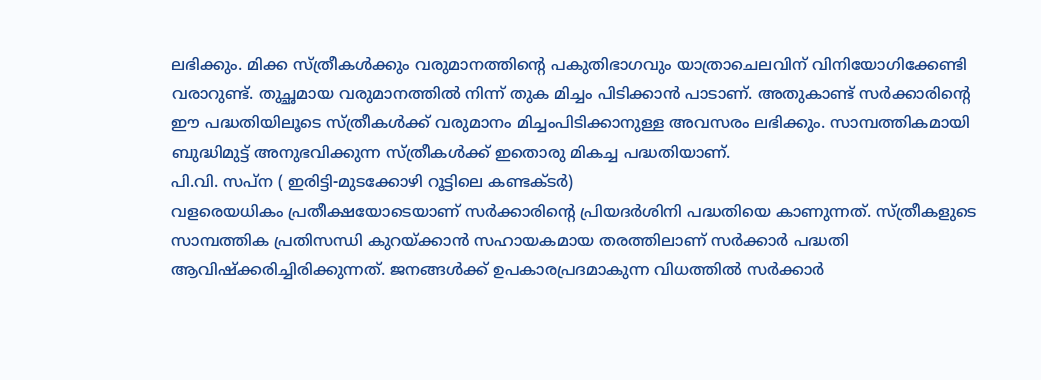ലഭിക്കും. മിക്ക സ്ത്രീകൾക്കും വരുമാനത്തിന്റെ പകുതിഭാഗവും യാത്രാചെലവിന് വിനിയോഗിക്കേണ്ടി വരാറുണ്ട്. തുച്ഛമായ വരുമാനത്തിൽ നിന്ന് തുക മിച്ചം പിടിക്കാൻ പാടാണ്. അതുകാണ്ട് സർക്കാരിന്റെ ഈ പദ്ധതിയിലൂടെ സ്ത്രീകൾക്ക് വരുമാനം മിച്ചംപിടിക്കാനുള്ള അവസരം ലഭിക്കും. സാമ്പത്തികമായി ബുദ്ധിമുട്ട് അനുഭവിക്കുന്ന സ്ത്രീകൾക്ക് ഇതൊരു മികച്ച പദ്ധതിയാണ്.
പി.വി. സപ്ന ( ഇരിട്ടി-മുടക്കോഴി റൂട്ടിലെ കണ്ടക്ടർ)
വളരെയധികം പ്രതീക്ഷയോടെയാണ് സർക്കാരിന്റെ പ്രിയദർശിനി പദ്ധതിയെ കാണുന്നത്. സ്ത്രീകളുടെ സാമ്പത്തിക പ്രതിസന്ധി കുറയ്ക്കാൻ സഹായകമായ തരത്തിലാണ് സർക്കാർ പദ്ധതി ആവിഷ്ക്കരിച്ചിരിക്കുന്നത്. ജനങ്ങൾക്ക് ഉപകാരപ്രദമാകുന്ന വിധത്തിൽ സർക്കാർ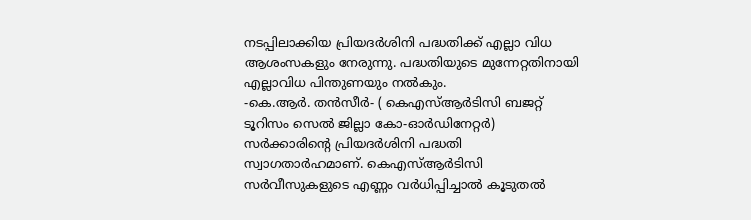നടപ്പിലാക്കിയ പ്രിയദർശിനി പദ്ധതിക്ക് എല്ലാ വിധ ആശംസകളും നേരുന്നു. പദ്ധതിയുടെ മുന്നേറ്റതിനായി എല്ലാവിധ പിന്തുണയും നൽകും.
-കെ.ആർ. തൻസീർ- ( കെഎസ്ആർടിസി ബജറ്റ് ടൂറിസം സെൽ ജില്ലാ കോ-ഓർഡിനേറ്റർ)
സർക്കാരിന്റെ പ്രിയദർശിനി പദ്ധതി സ്വാഗതാർഹമാണ്. കെഎസ്ആർടിസി സർവീസുകളുടെ എണ്ണം വർധിപ്പിച്ചാൽ കൂടുതൽ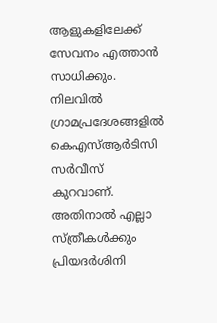ആളുകളിലേക്ക് സേവനം എത്താൻ സാധിക്കും. നിലവിൽ ഗ്രാമപ്രദേശങ്ങളിൽ കെഎസ്ആർടിസി സർവീസ് കുറവാണ്. അതിനാൽ എല്ലാ സ്ത്രീകൾക്കും പ്രിയദർശിനി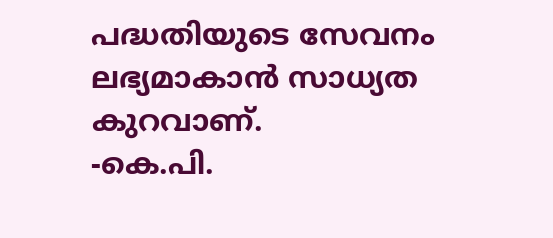പദ്ധതിയുടെ സേവനം ലഭ്യമാകാൻ സാധ്യത കുറവാണ്.
-കെ.പി.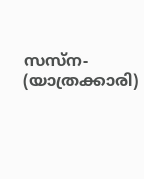സസ്ന- (യാത്രക്കാരി)